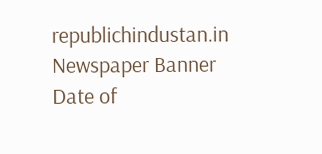republichindustan.in
Newspaper Banner
Date of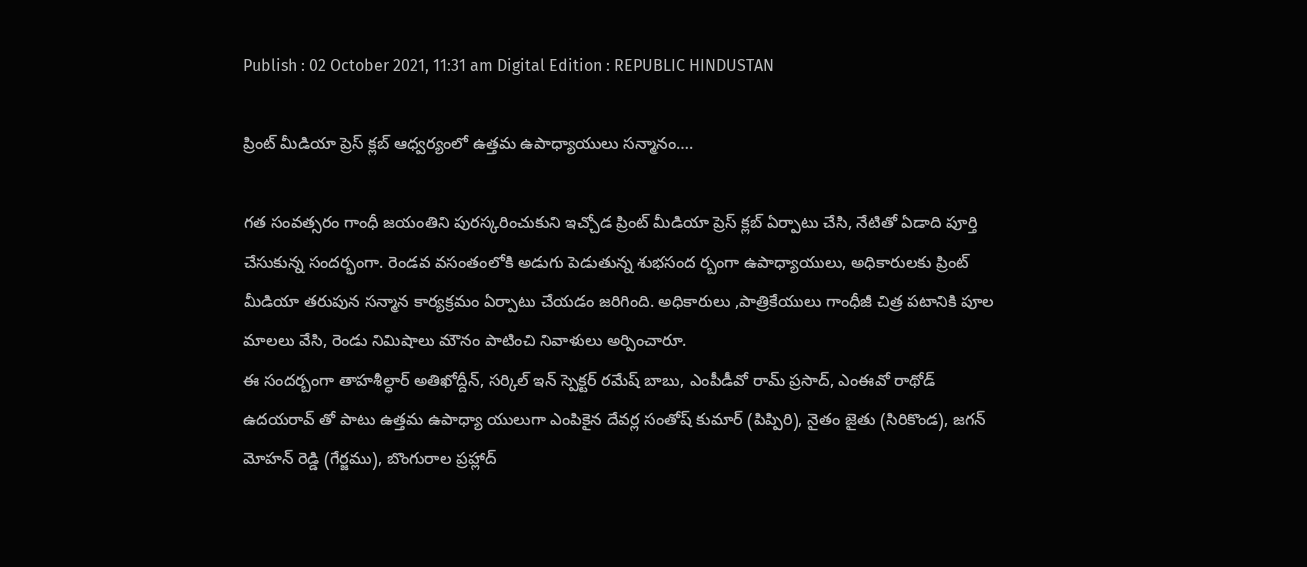Publish : 02 October 2021, 11:31 am Digital Edition : REPUBLIC HINDUSTAN

ప్రింట్ మీడియా ప్రెస్ క్లబ్ ఆధ్వర్యంలో ఉత్తమ ఉపాధ్యాయులు సన్మానం….

గత సంవత్సరం గాంధీ జయంతిని పురస్కరించుకుని ఇచ్చోడ ప్రింట్ మీడియా ప్రెస్ క్లబ్ ఏర్పాటు చేసి, నేటితో ఏడాది పూర్తి చేసుకున్న సందర్భంగా. రెండవ వసంతంలోకి అడుగు పెడుతున్న శుభసంద ర్బంగా ఉపాధ్యాయులు, అధికారులకు ప్రింట్ మీడియా తరుపున సన్మాన కార్యక్రమం ఏర్పాటు చేయడం జరిగింది. అధికారులు ,పాత్రికేయులు గాంధీజీ చిత్ర పటానికి పూల మాలలు వేసి, రెండు నిమిషాలు మౌనం పాటించి నివాళులు అర్పించారూ.
ఈ సందర్బంగా తాహశీల్ధార్ అతిఖోద్దీన్, సర్కిల్ ఇన్ స్పెక్టర్ రమేష్ బాబు, ఎంపీడీవో రామ్ ప్రసాద్, ఎంఈవో రాథోడ్ ఉదయరావ్ తో పాటు ఉత్తమ ఉపాధ్యా యులుగా ఎంపికైన దేవర్ల సంతోష్ కుమార్ (పిప్పిరి), నైతం జైతు (సిరికొండ), జగన్ మోహన్ రెడ్డి (గేర్జము), బొంగురాల ప్రహ్లాద్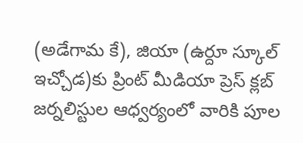(అడేగామ కే), జియా (ఉర్దూ స్కూల్ ఇచ్చోడ)కు ప్రింట్ మీడియా ప్రెస్ క్లబ్ జర్నలిస్టుల ఆధ్వర్యంలో వారికి పూల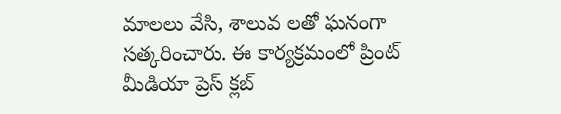మాలలు వేసి, శాలువ లతో ఘనంగా సత్కరించారు. ఈ కార్యక్రమంలో ప్రింట్ మీడియా ప్రెస్ క్లబ్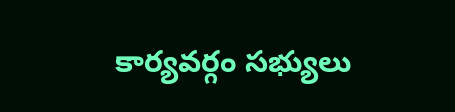కార్యవర్గం సభ్యులు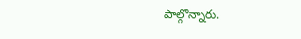పాల్గొన్నారు.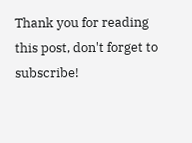Thank you for reading this post, don't forget to subscribe!